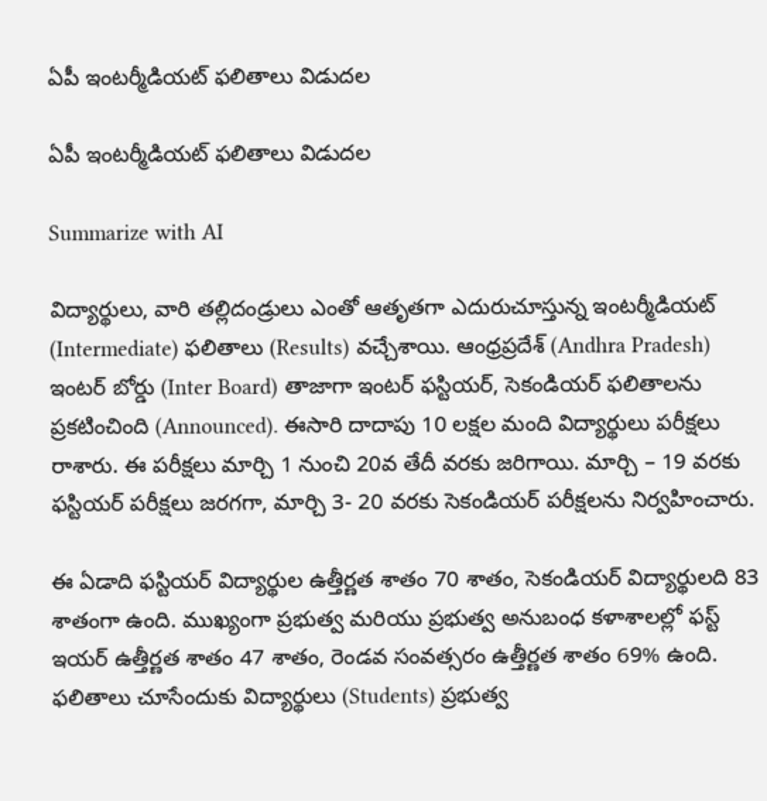ఏపీ ఇంటర్మీడియట్ ఫలితాలు విడుదల

ఏపీ ఇంటర్మీడియట్ ఫలితాలు విడుదల

Summarize with AI

విద్యార్థులు, వారి త‌ల్లిదండ్రులు ఎంతో ఆతృతగా ఎదురుచూస్తున్న ఇంటర్మీడియట్ (Intermediate) ఫలితాలు (Results) వ‌చ్చేశాయి. ఆంధ్రప్రదేశ్ (Andhra Pradesh) ఇంటర్ బోర్డు (Inter Board) తాజాగా ఇంటర్ ఫస్టియర్, సెకండియర్ ఫలితాలను ప్రకటించింది (Announced). ఈసారి దాదాపు 10 లక్షల మంది విద్యార్థులు పరీక్షలు రాశారు. ఈ పరీక్షలు మార్చి 1 నుంచి 20వ తేదీ వరకు జరిగాయి. మార్చి – 19 వరకు ఫస్టియర్‌ పరీక్షలు జరగగా, మార్చి 3- 20 వరకు సెకండియర్‌ పరీక్షలను నిర్వహించారు.

ఈ ఏడాది ఫస్టియర్ విద్యార్థుల ఉత్తీర్ణత శాతం 70 శాతం, సెకండియర్ విద్యార్థులది 83 శాతంగా ఉంది. ముఖ్యంగా ప్రభుత్వ మరియు ప్రభుత్వ అనుబంధ కళాశాలల్లో ఫ‌స్ట్ ఇయ‌ర్ ఉత్తీర్ణ‌త శాతం 47 శాతం, రెండవ సంవత్సరం ఉత్తీర్ణత శాతం 69% ఉంది. ఫలితాలు చూసేందుకు విద్యార్థులు (Students) ప్ర‌భుత్వ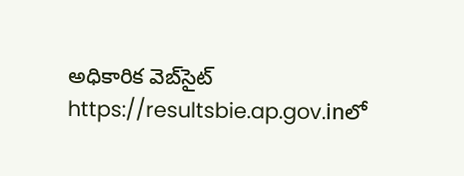అధికారిక వెబ్‌సైట్ https://resultsbie.ap.gov.inలో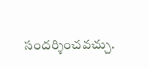సందర్శించవచ్చు.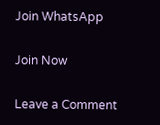Join WhatsApp

Join Now

Leave a Comment